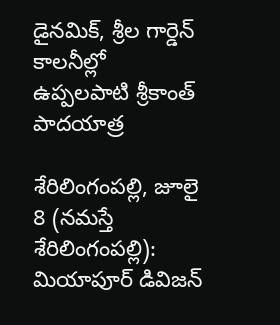డైనమిక్, శ్రీల గార్డెన్ కాలనీల్లో ఉప్పలపాటి శ్రీకాంత్ పాదయాత్ర

శేరిలింగంప‌ల్లి, జూలై 8 (న‌మ‌స్తే శేరిలింగంప‌ల్లి): మియాపూర్ డివిజన్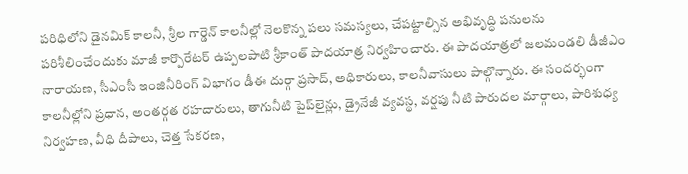పరిధిలోని డైనమిక్ కాలనీ, శ్రీల గార్డెన్ కాలనీల్లో నెలకొన్న పలు సమస్యలు, చేపట్టాల్సిన అభివృద్ధి పనులను పరిశీలించేందుకు మాజీ కార్పొరేటర్ ఉప్పలపాటి శ్రీకాంత్ పాదయాత్ర నిర్వహించారు. ఈ పాదయాత్రలో జలమండలి డీజీఎం నారాయణ, సీఎంసీ ఇంజినీరింగ్ విభాగం డీఈ దుర్గా ప్రసాద్, అధికారులు, కాలనీవాసులు పాల్గొన్నారు. ఈ సందర్భంగా కాలనీల్లోని ప్రధాన, అంతర్గత రహదారులు, తాగునీటి పైప్‌లైన్లు, డ్రైనేజీ వ్యవస్థ, వర్షపు నీటి పారుదల మార్గాలు, పారిశుధ్య నిర్వహణ, వీధి దీపాలు, చెత్త సేకరణ,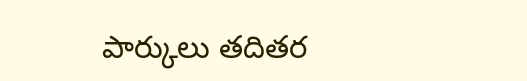పార్కులు తదితర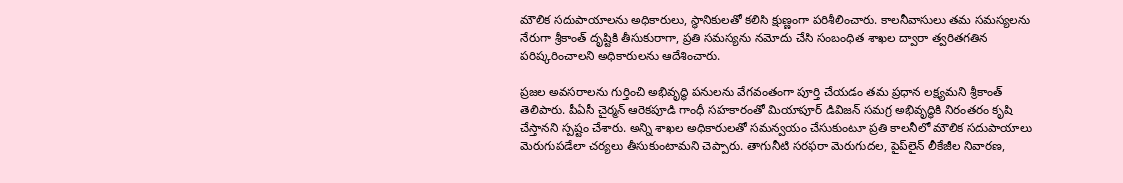మౌలిక సదుపాయాలను అధికారులు, స్థానికులతో కలిసి క్షుణ్ణంగా పరిశీలించారు. కాలనీవాసులు తమ సమస్యలను నేరుగా శ్రీకాంత్ దృష్టికి తీసుకురాగా, ప్రతి సమస్యను నమోదు చేసి సంబంధిత శాఖల ద్వారా త్వరితగతిన పరిష్కరించాలని అధికారులను ఆదేశించారు.

ప్రజల అవసరాలను గుర్తించి అభివృద్ధి పనులను వేగవంతంగా పూర్తి చేయడం తమ ప్రధాన లక్ష్యమని శ్రీకాంత్ తెలిపారు. పీఏసీ చైర్మన్ ఆరెకపూడి గాంధీ సహకారంతో మియాపూర్ డివిజన్ సమగ్ర అభివృద్ధికి నిరంతరం కృషి చేస్తానని స్పష్టం చేశారు. అన్ని శాఖల అధికారులతో సమన్వయం చేసుకుంటూ ప్రతి కాలనీలో మౌలిక సదుపాయాలు మెరుగుపడేలా చర్యలు తీసుకుంటామని చెప్పారు. తాగునీటి సరఫరా మెరుగుదల, పైప్‌లైన్ లీకేజీల నివారణ,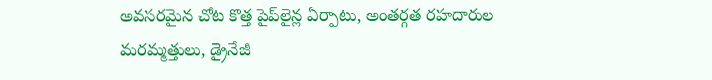అవసరమైన చోట కొత్త పైప్‌లైన్ల ఏర్పాటు, అంతర్గత రహదారుల మరమ్మత్తులు, డ్రైనేజీ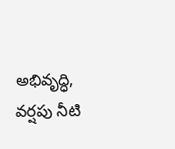అభివృద్ధి, వర్షపు నీటి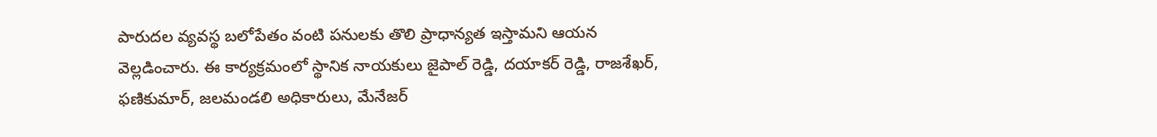పారుదల వ్యవస్థ బలోపేతం వంటి పనులకు తొలి ప్రాధాన్యత ఇస్తామని ఆయన వెల్లడించారు. ఈ కార్యక్రమంలో స్థానిక నాయకులు జైపాల్ రెడ్డి, దయాకర్ రెడ్డి, రాజశేఖర్, ఫణికుమార్, జలమండలి అధికారులు, మేనేజర్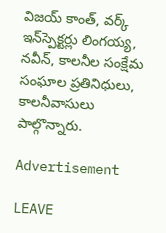విజయ్ కాంత్, వర్క్ ఇన్‌స్పెక్టర్లు లింగయ్య, నవీన్, కాలనీల సంక్షేమ సంఘాల ప్రతినిధులు, కాలనీవాసులు పాల్గొన్నారు.

Advertisement

LEAVE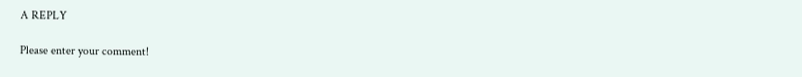A REPLY

Please enter your comment!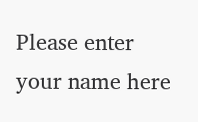Please enter your name here